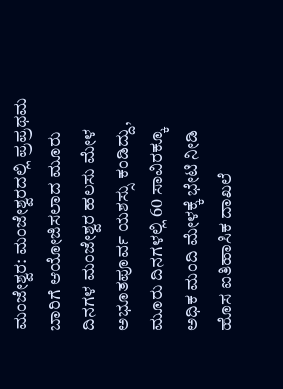ಮಂಜೇಶ್ವರ: ಮಂಜೇಶ್ವರದಲ್ಲಿ ಪ್ರಪ್ರಥಮ ಬಾರಿಗೆ ಆಯೋಜಿಸಲಾದ ಮೂರು ದಿನಗಳ ಮಂಜೇಶ್ವರ ಹಲಸು ಮೇಳ ಅಭೂತಪೂರ್ವ ಯಶಸ್ಸು ಕಂಡಿದ್ದು, ಮೂರು ದಿನಗಳಲ್ಲಿ 60 ಸಾವಿರಕ್ಕೂ ಅಧಿಕ ಮಂದಿ ಮೇಳಕ್ಕೆ ಭೇಟಿ ನೀಡಿ ಹೊಸ ಐತಿಹಾಸಿಕ ದಾಖಲೆ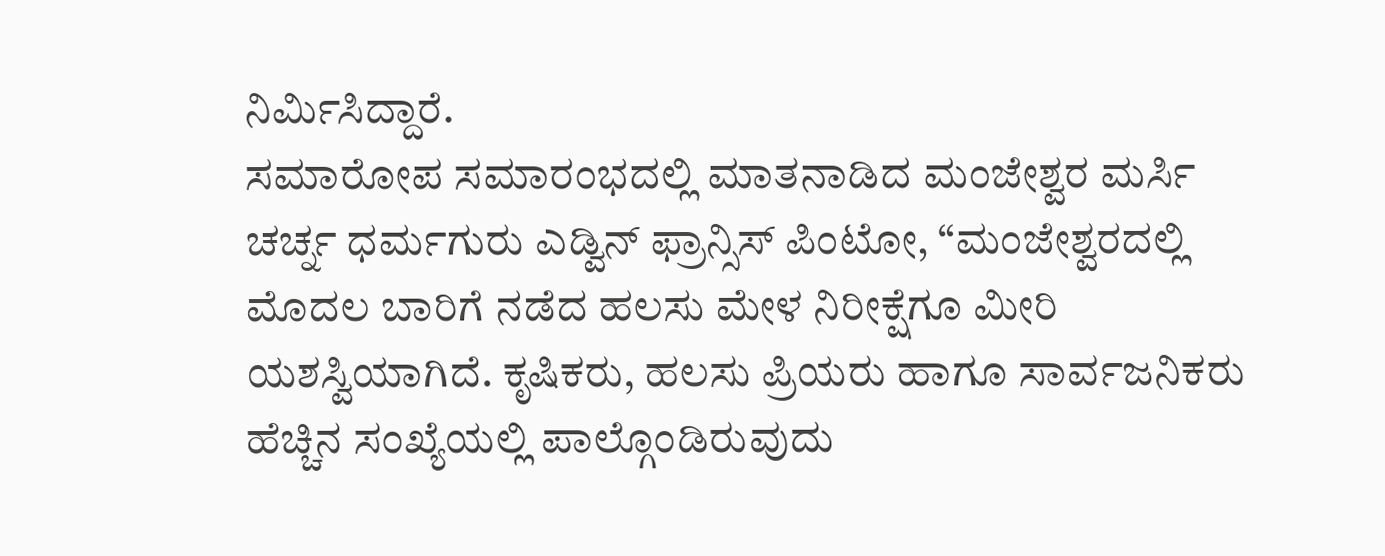ನಿರ್ಮಿಸಿದ್ದಾರೆ.
ಸಮಾರೋಪ ಸಮಾರಂಭದಲ್ಲಿ ಮಾತನಾಡಿದ ಮಂಜೇಶ್ವರ ಮರ್ಸಿ ಚರ್ಚ್ನ ಧರ್ಮಗುರು ಎಡ್ವಿನ್ ಫ್ರಾನ್ಸಿಸ್ ಪಿಂಟೋ, “ಮಂಜೇಶ್ವರದಲ್ಲಿ ಮೊದಲ ಬಾರಿಗೆ ನಡೆದ ಹಲಸು ಮೇಳ ನಿರೀಕ್ಷೆಗೂ ಮೀರಿ ಯಶಸ್ವಿಯಾಗಿದೆ. ಕೃಷಿಕರು, ಹಲಸು ಪ್ರಿಯರು ಹಾಗೂ ಸಾರ್ವಜನಿಕರು ಹೆಚ್ಚಿನ ಸಂಖ್ಯೆಯಲ್ಲಿ ಪಾಲ್ಗೊಂಡಿರುವುದು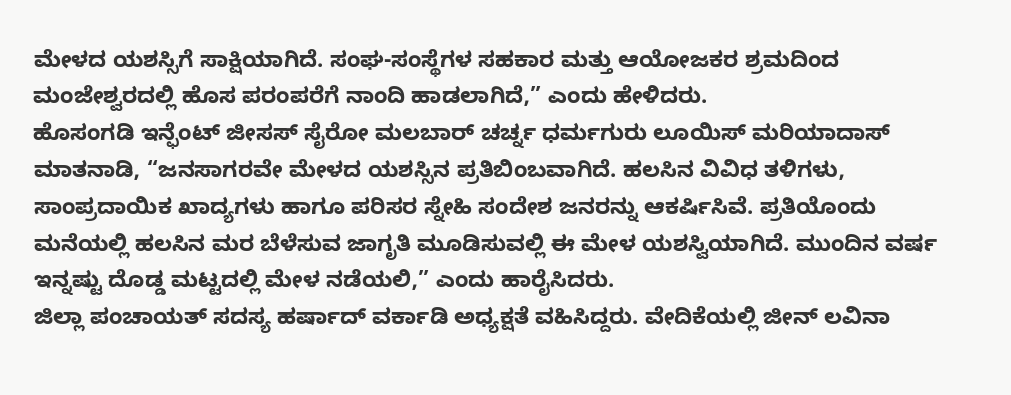ಮೇಳದ ಯಶಸ್ಸಿಗೆ ಸಾಕ್ಷಿಯಾಗಿದೆ. ಸಂಘ-ಸಂಸ್ಥೆಗಳ ಸಹಕಾರ ಮತ್ತು ಆಯೋಜಕರ ಶ್ರಮದಿಂದ ಮಂಜೇಶ್ವರದಲ್ಲಿ ಹೊಸ ಪರಂಪರೆಗೆ ನಾಂದಿ ಹಾಡಲಾಗಿದೆ,” ಎಂದು ಹೇಳಿದರು.
ಹೊಸಂಗಡಿ ಇನ್ಫೆಂಟ್ ಜೀಸಸ್ ಸೈರೋ ಮಲಬಾರ್ ಚರ್ಚ್ನ ಧರ್ಮಗುರು ಲೂಯಿಸ್ ಮರಿಯಾದಾಸ್ ಮಾತನಾಡಿ, “ಜನಸಾಗರವೇ ಮೇಳದ ಯಶಸ್ಸಿನ ಪ್ರತಿಬಿಂಬವಾಗಿದೆ. ಹಲಸಿನ ವಿವಿಧ ತಳಿಗಳು, ಸಾಂಪ್ರದಾಯಿಕ ಖಾದ್ಯಗಳು ಹಾಗೂ ಪರಿಸರ ಸ್ನೇಹಿ ಸಂದೇಶ ಜನರನ್ನು ಆಕರ್ಷಿಸಿವೆ. ಪ್ರತಿಯೊಂದು ಮನೆಯಲ್ಲಿ ಹಲಸಿನ ಮರ ಬೆಳೆಸುವ ಜಾಗೃತಿ ಮೂಡಿಸುವಲ್ಲಿ ಈ ಮೇಳ ಯಶಸ್ವಿಯಾಗಿದೆ. ಮುಂದಿನ ವರ್ಷ ಇನ್ನಷ್ಟು ದೊಡ್ಡ ಮಟ್ಟದಲ್ಲಿ ಮೇಳ ನಡೆಯಲಿ,” ಎಂದು ಹಾರೈಸಿದರು.
ಜಿಲ್ಲಾ ಪಂಚಾಯತ್ ಸದಸ್ಯ ಹರ್ಷಾದ್ ವರ್ಕಾಡಿ ಅಧ್ಯಕ್ಷತೆ ವಹಿಸಿದ್ದರು. ವೇದಿಕೆಯಲ್ಲಿ ಜೀನ್ ಲವಿನಾ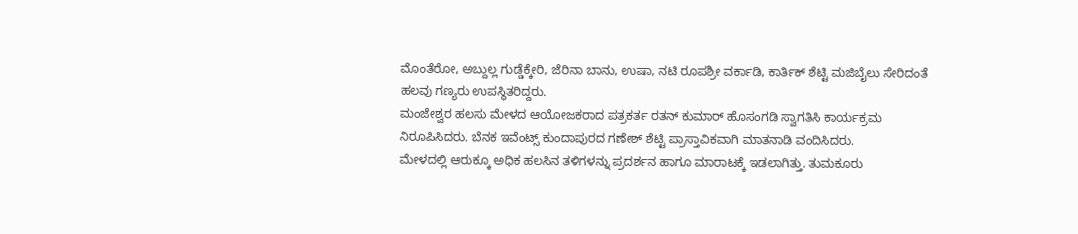ಮೊಂತೆರೋ, ಅಬ್ದುಲ್ಲ ಗುಡ್ಡೆಕ್ಕೇರಿ, ಜೆರಿನಾ ಬಾನು, ಉಷಾ, ನಟಿ ರೂಪಶ್ರೀ ವರ್ಕಾಡಿ, ಕಾರ್ತಿಕ್ ಶೆಟ್ಟಿ ಮಜಿಬೈಲು ಸೇರಿದಂತೆ ಹಲವು ಗಣ್ಯರು ಉಪಸ್ಥಿತರಿದ್ದರು.
ಮಂಜೇಶ್ವರ ಹಲಸು ಮೇಳದ ಆಯೋಜಕರಾದ ಪತ್ರಕರ್ತ ರತನ್ ಕುಮಾರ್ ಹೊಸಂಗಡಿ ಸ್ವಾಗತಿಸಿ ಕಾರ್ಯಕ್ರಮ ನಿರೂಪಿಸಿದರು. ಬೆನಕ ಇವೆಂಟ್ಸ್ ಕುಂದಾಪುರದ ಗಣೇಶ್ ಶೆಟ್ಟಿ ಪ್ರಾಸ್ತಾವಿಕವಾಗಿ ಮಾತನಾಡಿ ವಂದಿಸಿದರು.
ಮೇಳದಲ್ಲಿ ಆರುಕ್ಕೂ ಅಧಿಕ ಹಲಸಿನ ತಳಿಗಳನ್ನು ಪ್ರದರ್ಶನ ಹಾಗೂ ಮಾರಾಟಕ್ಕೆ ಇಡಲಾಗಿತ್ತು. ತುಮಕೂರು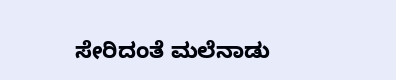ಸೇರಿದಂತೆ ಮಲೆನಾಡು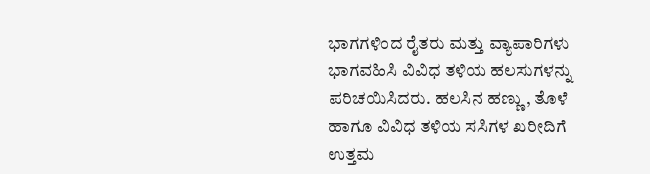ಭಾಗಗಳಿಂದ ರೈತರು ಮತ್ತು ವ್ಯಾಪಾರಿಗಳು ಭಾಗವಹಿಸಿ ವಿವಿಧ ತಳಿಯ ಹಲಸುಗಳನ್ನು ಪರಿಚಯಿಸಿದರು. ಹಲಸಿನ ಹಣ್ಣು, ತೊಳೆ ಹಾಗೂ ವಿವಿಧ ತಳಿಯ ಸಸಿಗಳ ಖರೀದಿಗೆ ಉತ್ತಮ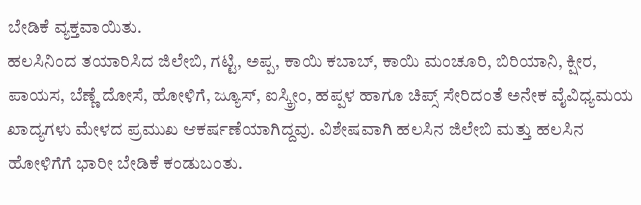ಬೇಡಿಕೆ ವ್ಯಕ್ತವಾಯಿತು.
ಹಲಸಿನಿಂದ ತಯಾರಿಸಿದ ಜಿಲೇಬಿ, ಗಟ್ಟಿ, ಅಪ್ಪ, ಕಾಯಿ ಕಬಾಬ್, ಕಾಯಿ ಮಂಚೂರಿ, ಬಿರಿಯಾನಿ, ಕ್ಷೀರ, ಪಾಯಸ, ಬೆಣ್ಣೆ ದೋಸೆ, ಹೋಳಿಗೆ, ಜ್ಯೂಸ್, ಐಸ್ಕ್ರೀಂ, ಹಪ್ಪಳ ಹಾಗೂ ಚಿಪ್ಸ್ ಸೇರಿದಂತೆ ಅನೇಕ ವೈವಿಧ್ಯಮಯ ಖಾದ್ಯಗಳು ಮೇಳದ ಪ್ರಮುಖ ಆಕರ್ಷಣೆಯಾಗಿದ್ದವು. ವಿಶೇಷವಾಗಿ ಹಲಸಿನ ಜಿಲೇಬಿ ಮತ್ತು ಹಲಸಿನ ಹೋಳಿಗೆಗೆ ಭಾರೀ ಬೇಡಿಕೆ ಕಂಡುಬಂತು.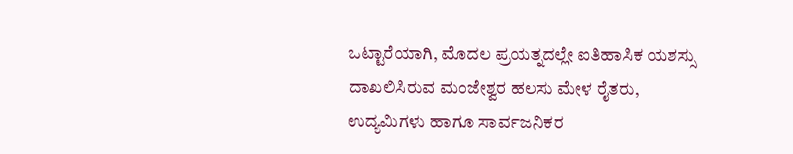ಒಟ್ಟಾರೆಯಾಗಿ, ಮೊದಲ ಪ್ರಯತ್ನದಲ್ಲೇ ಐತಿಹಾಸಿಕ ಯಶಸ್ಸು ದಾಖಲಿಸಿರುವ ಮಂಜೇಶ್ವರ ಹಲಸು ಮೇಳ ರೈತರು, ಉದ್ಯಮಿಗಳು ಹಾಗೂ ಸಾರ್ವಜನಿಕರ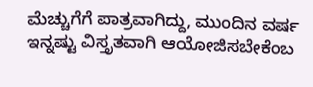ಮೆಚ್ಚುಗೆಗೆ ಪಾತ್ರವಾಗಿದ್ದು, ಮುಂದಿನ ವರ್ಷ ಇನ್ನಷ್ಟು ವಿಸ್ತೃತವಾಗಿ ಆಯೋಜಿಸಬೇಕೆಂಬ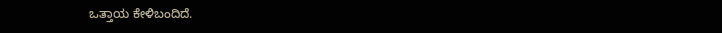ಒತ್ತಾಯ ಕೇಳಿಬಂದಿದೆ.